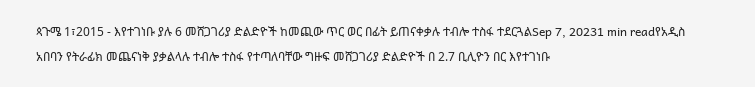ጳጉሜ 1፣2015 - እየተገነቡ ያሉ 6 መሸጋገሪያ ድልድዮች ከመጪው ጥር ወር በፊት ይጠናቀቃሉ ተብሎ ተስፋ ተደርጓልSep 7, 20231 min readየአዲስ አበባን የትራፊክ መጨናነቅ ያቃልላሉ ተብሎ ተስፋ የተጣለባቸው ግዙፍ መሸጋገሪያ ድልድዮች በ 2.7 ቢሊዮን በር እየተገነቡ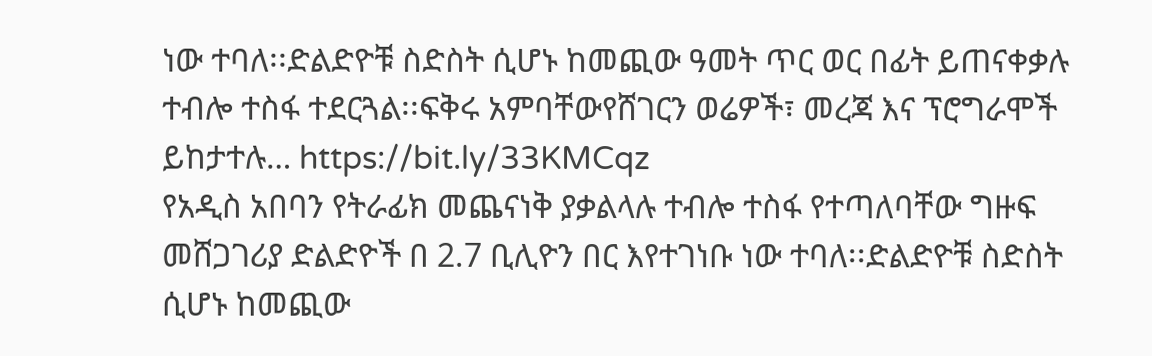ነው ተባለ፡፡ድልድዮቹ ስድስት ሲሆኑ ከመጪው ዓመት ጥር ወር በፊት ይጠናቀቃሉ ተብሎ ተስፋ ተደርጓል፡፡ፍቅሩ አምባቸውየሸገርን ወሬዎች፣ መረጃ እና ፕሮግራሞች ይከታተሉ… https://bit.ly/33KMCqz
የአዲስ አበባን የትራፊክ መጨናነቅ ያቃልላሉ ተብሎ ተስፋ የተጣለባቸው ግዙፍ መሸጋገሪያ ድልድዮች በ 2.7 ቢሊዮን በር እየተገነቡ ነው ተባለ፡፡ድልድዮቹ ስድስት ሲሆኑ ከመጪው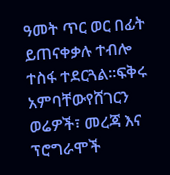ዓመት ጥር ወር በፊት ይጠናቀቃሉ ተብሎ ተስፋ ተደርጓል፡፡ፍቅሩ አምባቸውየሸገርን ወሬዎች፣ መረጃ እና ፕሮግራሞች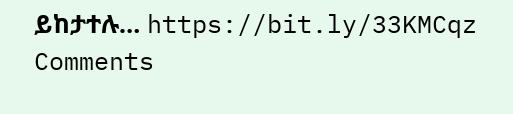ይከታተሉ… https://bit.ly/33KMCqz
Comments